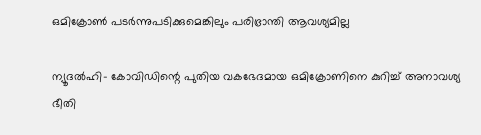ഒമിക്രോണ്‍ പടര്‍ന്നുപടിക്കുമെങ്കിലും പരിഭ്രാന്തി ആവശ്യമില്ല

ന്യൂദല്‍ഹി- കോവിഡിന്റെ പുതിയ വകഭേദമായ ഒമിക്രോണിനെ കുറിച്ച് അനാവശ്യ ഭീതി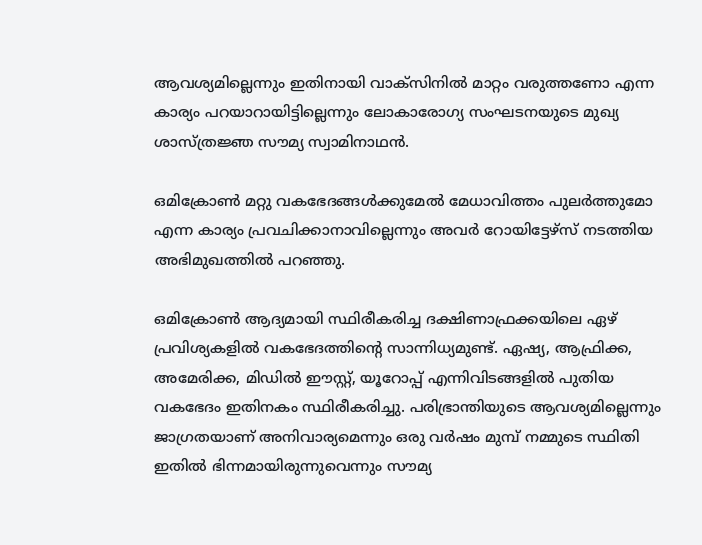ആവശ്യമില്ലെന്നും ഇതിനായി വാക്‌സിനില്‍ മാറ്റം വരുത്തണോ എന്ന കാര്യം പറയാറായിട്ടില്ലെന്നും ലോകാരോഗ്യ സംഘടനയുടെ മുഖ്യ ശാസ്ത്രജ്ഞ സൗമ്യ സ്വാമിനാഥന്‍.

ഒമിക്രോണ്‍ മറ്റു വകഭേദങ്ങള്‍ക്കുമേല്‍ മേധാവിത്തം പുലര്‍ത്തുമോ എന്ന കാര്യം പ്രവചിക്കാനാവില്ലെന്നും അവര്‍ റോയിട്ടേഴ്‌സ് നടത്തിയ അഭിമുഖത്തില്‍ പറഞ്ഞു.

ഒമിക്രോണ്‍ ആദ്യമായി സ്ഥിരീകരിച്ച ദക്ഷിണാഫ്രക്കയിലെ ഏഴ് പ്രവിശ്യകളില്‍ വകഭേദത്തിന്റെ സാന്നിധ്യമുണ്ട്. ഏഷ്യ, ആഫ്രിക്ക, അമേരിക്ക, മിഡില്‍ ഈസ്റ്റ്, യൂറോപ്പ് എന്നിവിടങ്ങളില്‍ പുതിയ വകഭേദം ഇതിനകം സ്ഥിരീകരിച്ചു. പരിഭ്രാന്തിയുടെ ആവശ്യമില്ലെന്നും ജാഗ്രതയാണ് അനിവാര്യമെന്നും ഒരു വര്‍ഷം മുമ്പ് നമ്മുടെ സ്ഥിതി ഇതില്‍ ഭിന്നമായിരുന്നുവെന്നും സൗമ്യ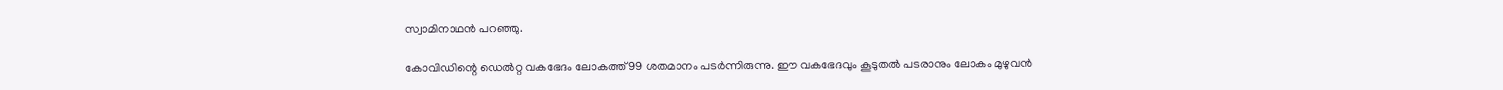സ്വാമിനാഥന്‍ പറഞ്ഞു.

കോവിഡിന്റെ ഡെല്‍റ്റ വകഭേദം ലോകത്ത് 99 ശതമാനം പടര്‍ന്നിരുന്നു. ഈ വകഭേദവും കൂടുതല്‍ പടരാനും ലോകം മുഴുവന്‍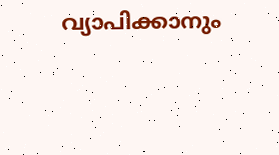വ്യാപിക്കാനും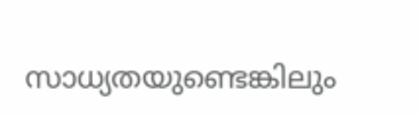സാധ്യതയുണ്ടെങ്കിലും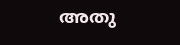അതു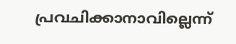പ്രവചിക്കാനാവില്ലെന്ന്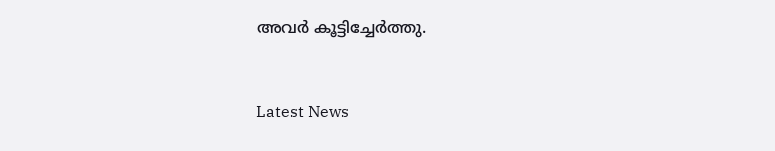അവര്‍ കൂട്ടിച്ചേര്‍ത്തു.



Latest News